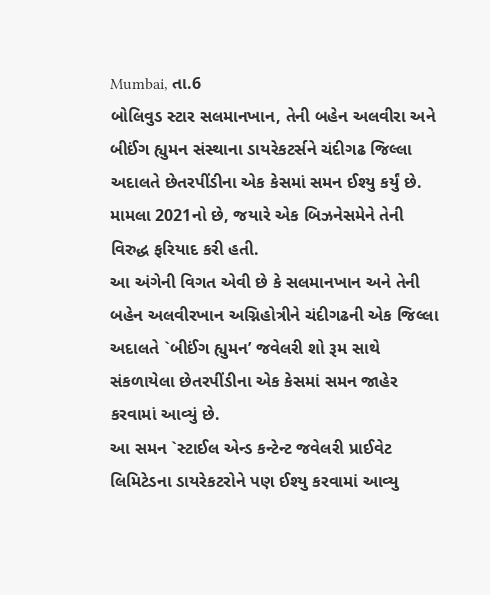Mumbai, તા.6
બોલિવુડ સ્ટાર સલમાનખાન, તેની બહેન અલવીરા અને બીઈંગ હ્યુમન સંસ્થાના ડાયરેકટર્સને ચંદીગઢ જિલ્લા અદાલતે છેતરપીંડીના એક કેસમાં સમન ઈશ્યુ કર્યું છે. મામલા 2021નો છે, જયારે એક બિઝનેસમેને તેની વિરુદ્ધ ફરિયાદ કરી હતી.
આ અંગેની વિગત એવી છે કે સલમાનખાન અને તેની બહેન અલવીરખાન અગ્નિહોત્રીને ચંદીગઢની એક જિલ્લા અદાલતે `બીઈંગ હ્યુમન’ જવેલરી શો રૂમ સાથે સંકળાયેલા છેતરપીંડીના એક કેસમાં સમન જાહેર કરવામાં આવ્યું છે.
આ સમન `સ્ટાઈલ એન્ડ કન્ટેન્ટ જવેલરી પ્રાઈવેટ લિમિટેડના ડાયરેકટરોને પણ ઈશ્યુ કરવામાં આવ્યુ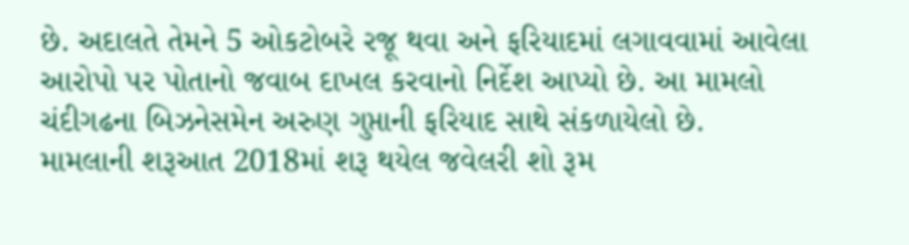છે. અદાલતે તેમને 5 ઓકટોબરે રજૂ થવા અને ફરિયાદમાં લગાવવામાં આવેલા આરોપો પર પોતાનો જવાબ દાખલ કરવાનો નિર્દેશ આપ્યો છે. આ મામલો ચંદીગઢના બિઝનેસમેન અરુણ ગુપ્તાની ફરિયાદ સાથે સંકળાયેલો છે.
મામલાની શરૂઆત 2018માં શરૂ થયેલ જવેલરી શો રૂમ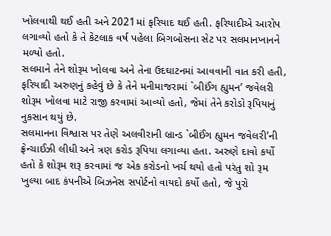ખોલવાથી થઈ હતી અને 2021માં ફરિયાદ થઈ હતી. ફરિયાદીએ આરોપ લગાવ્યો હતો કે તે કેટલાક વર્ષ પહેલા બિગબોસના સેટ પર સલમાનખાનને મળ્યો હતો.
સલમાને તેને શોરૂમ ખોલવા અને તેના ઉદઘાટનમાં આવવાની વાત કરી હતી, ફરિયાદી અરુણનું કહેવું છે કે તેને મનીમાજરામાં `બીઈંગ હ્યુમન’ જવેલરી શોરૂમ ખોલવા માટે રાજી કરવામાં આવ્યો હતો, જેમાં તેને કરોડો રૂપિયાનું નુકસાન થયું છે.
સલમાનના વિશ્વાસ પર તેણે અલવીરાની બ્રાન્ડ `બીઈંગ હ્યુમન જવેલરી’ની ફ્રેન્ચાઈઝી લીધી અને ત્રણ કરોડ રૂપિયા લગાવ્યા હતા. અરુણે દાવો કર્યો હતો કે શોરૂમ શરૂ કરવામાં જ એક કરોડનો ખર્ચ થયો હતો પરંતુ શો રૂમ ખુલ્યા બાદ કંપનીએ બિઝનેસ સપોર્ટનો વાયદો કર્યો હતો, જે પુરો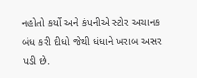નહોતો કર્યો અને કંપનીએ સ્ટોર અચાનક બંધ કરી દીધો જેથી ધંધાને ખરાબ અસર પડી છે.